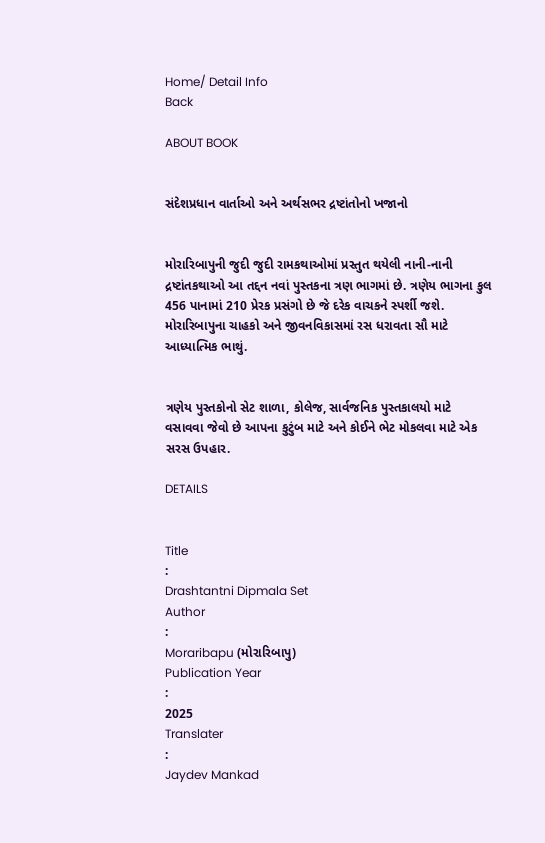Home/ Detail Info
Back

ABOUT BOOK


સંદેશપ્રધાન વાર્તાઓ અને અર્થસભર દ્રષ્ટાંતોનો ખજાનો


મોરારિબાપુની જુદી જુદી રામકથાઓમાં પ્રસ્તુત થયેલી નાની-નાની દ્રષ્ટાંતકથાઓ આ તદ્દન નવાં પુસ્તકના ત્રણ ભાગમાં છે. ત્રણેય ભાગના કુલ 456 પાનામાં 210 પ્રેરક પ્રસંગો છે જે દરેક વાચકને સ્પર્શી જશે. મોરારિબાપુના ચાહકો અને જીવનવિકાસમાં રસ ધરાવતા સૌ માટે આધ્યાત્મિક ભાથું.


ત્રણેય પુસ્તકોનો સેટ શાળા, કોલેજ, સાર્વજનિક પુસ્તકાલયો માટે વસાવવા જેવો છે આપના કુટુંબ માટે અને કોઈને ભેટ મોકલવા માટે એક સરસ ઉપહાર.

DETAILS


Title
:
Drashtantni Dipmala Set
Author
:
Moraribapu (મોરારિબાપુ)
Publication Year
:
2025
Translater
:
Jaydev Mankad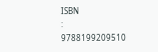ISBN
:
9788199209510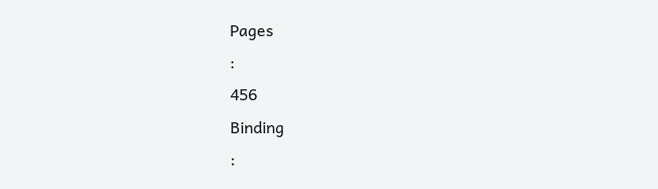Pages
:
456
Binding
: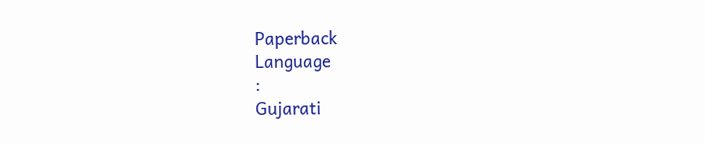Paperback
Language
:
Gujarati